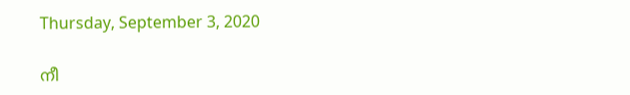Thursday, September 3, 2020

നീ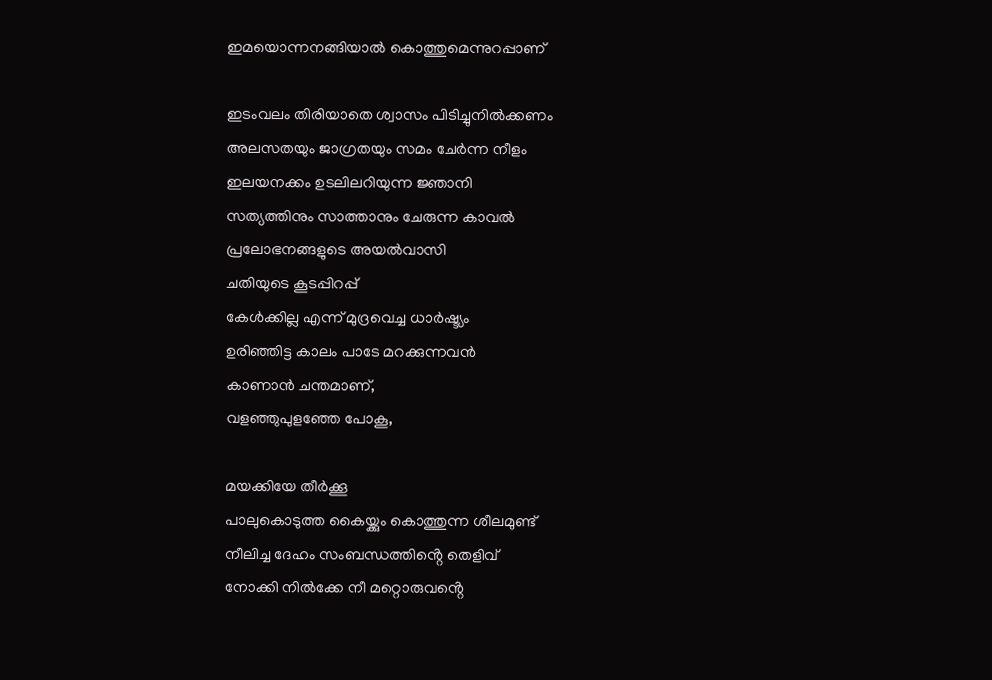ഇമയൊന്നനങ്ങിയാൽ കൊത്തുമെന്നുറപ്പാണ്

ഇടംവലം തിരിയാതെ ശ്വാസം പിടിച്ചുനിൽക്കണം
അലസതയും ജാഗ്രതയും സമം ചേർന്ന നീളം
ഇലയനക്കം ഉടലിലറിയുന്ന ജ്ഞാനി
സത്യത്തിനും സാത്താനും ചേരുന്ന കാവൽ
പ്രലോഭനങ്ങളുടെ അയൽവാസി
ചതിയുടെ കൂടപ്പിറപ്പ്
കേൾക്കില്ല എന്ന് മുദ്രവെച്ച ധാർഷ്ട്യം
ഉരിഞ്ഞിട്ട കാലം പാടേ മറക്കുന്നവൻ
കാണാൻ ചന്തമാണ്,
വളഞ്ഞുപുളഞ്ഞേ പോകൂ,

മയക്കിയേ തീർക്കൂ
പാലുകൊടുത്ത കൈയ്ക്കും കൊത്തുന്ന ശീലമുണ്ട്
നീലിച്ച ദേഹം സംബന്ധത്തിൻ്റെ തെളിവ്
നോക്കി നിൽക്കേ നീ മറ്റൊരുവൻ്റെ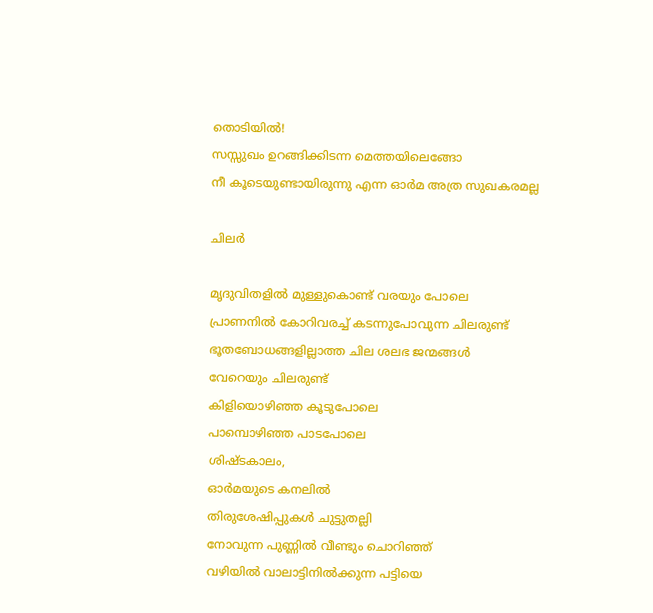തൊടിയിൽ!
സസ്സുഖം ഉറങ്ങിക്കിടന്ന മെത്തയിലെങ്ങോ
നീ കൂടെയുണ്ടായിരുന്നു എന്ന ഓർമ അത്ര സുഖകരമല്ല

ചിലർ

മൃദുവിതളിൽ മുള്ളുകൊണ്ട് വരയും പോലെ
പ്രാണനിൽ കോറിവരച്ച് കടന്നുപോവുന്ന ചിലരുണ്ട്
ഭൂതബോധങ്ങളില്ലാത്ത ചില ശലഭ ജന്മങ്ങൾ
വേറെയും ചിലരുണ്ട്
കിളിയൊഴിഞ്ഞ കൂടുപോലെ
പാമ്പൊഴിഞ്ഞ പാടപോലെ
ശിഷ്ടകാലം,
ഓർമയുടെ കനലിൽ
തിരുശേഷിപ്പുകൾ ചുട്ടുതല്ലി
നോവുന്ന പുണ്ണിൽ വീണ്ടും ചൊറിഞ്ഞ്
വഴിയിൽ വാലാട്ടിനിൽക്കുന്ന പട്ടിയെ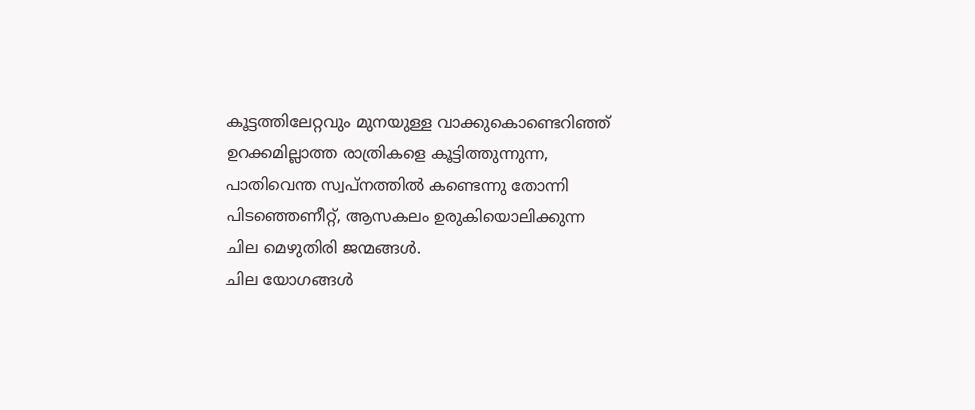കൂട്ടത്തിലേറ്റവും മുനയുള്ള വാക്കുകൊണ്ടെറിഞ്ഞ്
ഉറക്കമില്ലാത്ത രാത്രികളെ കൂട്ടിത്തുന്നുന്ന,
പാതിവെന്ത സ്വപ്നത്തിൽ കണ്ടെന്നു തോന്നി
പിടഞ്ഞെണീറ്റ്, ആസകലം ഉരുകിയൊലിക്കുന്ന
ചില മെഴുതിരി ജന്മങ്ങൾ.
ചില യോഗങ്ങൾ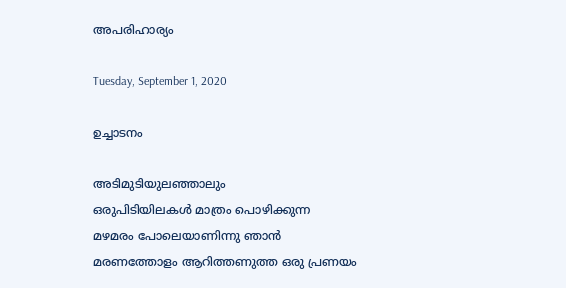അപരിഹാര്യം

Tuesday, September 1, 2020

ഉച്ചാടനം

അടിമുടിയുലഞ്ഞാലും
ഒരുപിടിയിലകൾ മാത്രം പൊഴിക്കുന്ന
മഴമരം പോലെയാണിന്നു ഞാൻ
മരണത്തോളം ആറിത്തണുത്ത ഒരു പ്രണയം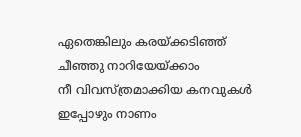ഏതെങ്കിലും കരയ്ക്കടിഞ്ഞ്
ചീഞ്ഞു നാറിയേയ്ക്കാം
നീ വിവസ്ത്രമാക്കിയ കനവുകൾ ഇപ്പോഴും നാണം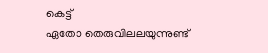കെട്ട്
ഏതോ തെരുവിലലയുന്നുണ്ട്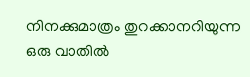നിനക്കുമാത്രം തുറക്കാനറിയുന്ന ഒരു വാതിൽ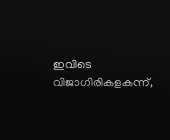ഇവിടെ വിജാഗിരികളകന്ന്,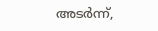അടർന്ന്,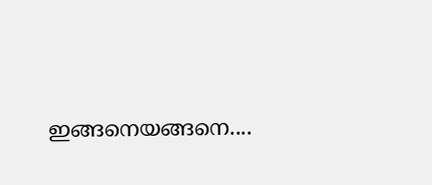ഇങ്ങനെയങ്ങനെ....